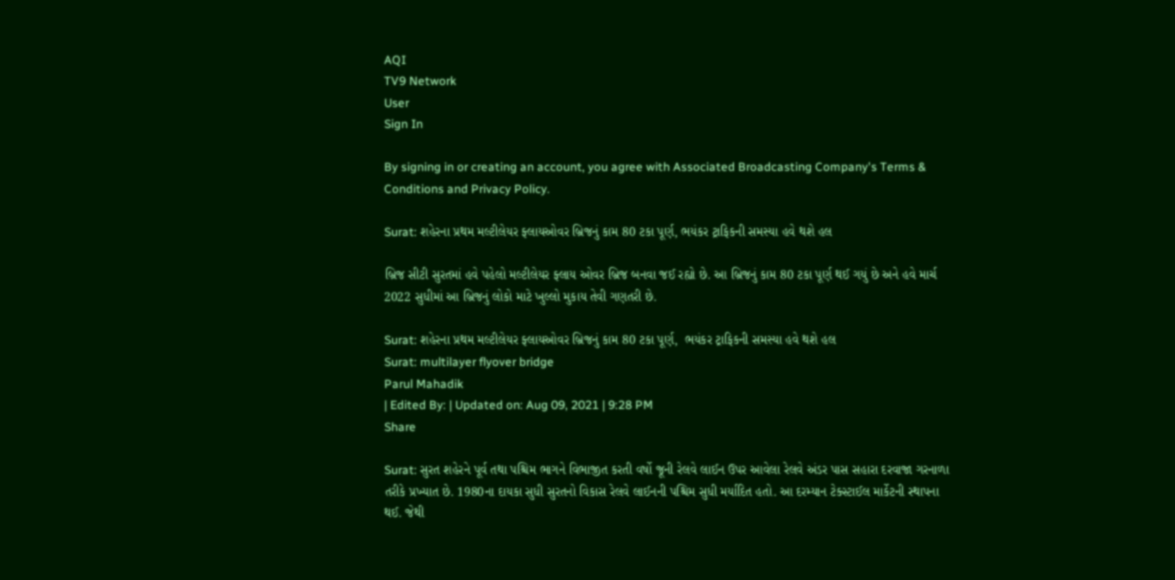AQI
TV9 Network
User
Sign In

By signing in or creating an account, you agree with Associated Broadcasting Company's Terms & Conditions and Privacy Policy.

Surat: શહેરના પ્રથમ મલ્ટીલેયર ફ્લાયઓવર બ્રિજનું કામ 80 ટકા પૂર્ણ, ભયંકર ટ્રાફિકની સમસ્યા હવે થશે હલ

બ્રિજ સીટી સુરતમાં હવે પહેલો મલ્ટીલેયર ફ્લાય ઓવર બ્રિજ બનવા જઈ રહ્યો છે. આ બ્રિજનું કામ 80 ટકા પૂર્ણ થઈ ગયું છે અને હવે માર્ચ 2022 સુધીમાં આ બ્રિજનું લોકો માટે ખુલ્લો મુકાય તેવી ગણતરી છે.

Surat: શહેરના પ્રથમ મલ્ટીલેયર ફ્લાયઓવર બ્રિજનું કામ 80 ટકા પૂર્ણ,  ભયંકર ટ્રાફિકની સમસ્યા હવે થશે હલ
Surat: multilayer flyover bridge
Parul Mahadik
| Edited By: | Updated on: Aug 09, 2021 | 9:28 PM
Share

Surat: સુરત શહેરને પૂર્વ તથા પશ્ચિમ ભાગને વિભાજીત કરતી વર્ષો જૂની રેલવે લાઈન ઉપર આવેલા રેલવે અંડર પાસ સહારા દરવાજા ગરનાળા તરીકે પ્રખ્યાત છે. 1980ના દાયકા સુધી સુરતનો વિકાસ રેલવે લાઈનની પશ્ચિમ સુધી મર્યાદિત હતો. આ દરમ્યાન ટેક્સ્ટાઈલ માર્કેટની સ્થાપના થઈ. જેથી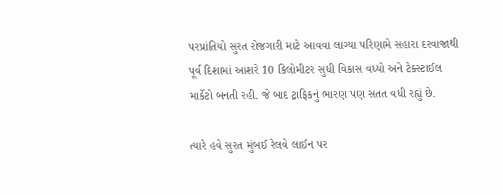પરપ્રાંતિયો સુરત રોજગારી માટે આવવા લાગ્યા પરિણામે સહારા દરવાજાથી પૂર્વ દિશામાં આશરે 10 કિલોમીટર સુધી વિકાસ વધ્યો અને ટેક્સ્ટાઈલ માર્કેટો બનતી રહી. જે બાદ ટ્રાફિકનું ભારણ પણ સતત વધી રહ્યું છે.

ત્યારે હવે સુરત મુંબઈ રેલવે લાઈન પર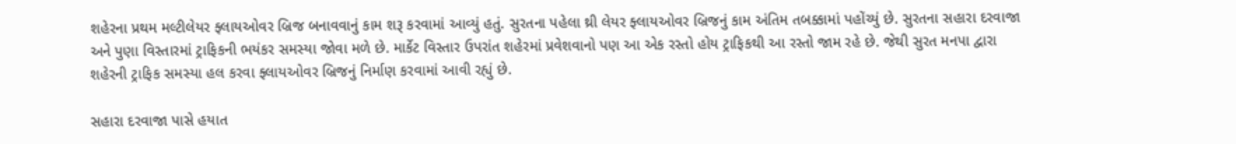શહેરના પ્રથમ મલ્ટીલેયર ફ્લાયઓવર બ્રિજ બનાવવાનું કામ શરૂ કરવામાં આવ્યું હતું. સુરતના પહેલા થ્રી લેયર ફ્લાયઓવર બ્રિજનું કામ અંતિમ તબક્કામાં પહોંચ્યું છે. સુરતના સહારા દરવાજા અને પુણા વિસ્તારમાં ટ્રાફિકની ભયંકર સમસ્યા જોવા મળે છે. માર્કેટ વિસ્તાર ઉપરાંત શહેરમાં પ્રવેશવાનો પણ આ એક રસ્તો હોય ટ્રાફિકથી આ રસ્તો જામ રહે છે. જેથી સુરત મનપા દ્વારા શહેરની ટ્રાફિક સમસ્યા હલ કરવા ફ્લાયઓવર બ્રિજનું નિર્માણ કરવામાં આવી રહ્યું છે.

સહારા દરવાજા પાસે હયાત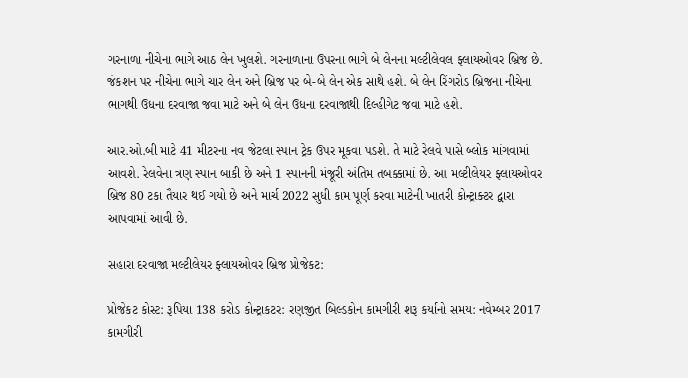ગરનાળા નીચેના ભાગે આઠ લેન ખુલશે. ગરનાળાના ઉપરના ભાગે બે લેનના મલ્ટીલેવલ ફ્લાયઓવર બ્રિજ છે. જંકશન પર નીચેના ભાગે ચાર લેન અને બ્રિજ પર બે-બે લેન એક સાથે હશે. બે લેન રિંગરોડ બ્રિજના નીચેના ભાગથી ઉધના દરવાજા જવા માટે અને બે લેન ઉધના દરવાજાથી દિલ્હીગેટ જવા માટે હશે.

આર.ઓ.બી માટે 41 મીટરના નવ જેટલા સ્પાન ટ્રેક ઉપર મૂકવા પડશે. તે માટે રેલવે પાસે બ્લોક માંગવામાં આવશે. રેલવેના ત્રણ સ્પાન બાકી છે અને 1 સ્પાનની મંજૂરી અંતિમ તબક્કામાં છે. આ મલ્ટીલેયર ફ્લાયઓવર બ્રિજ 80 ટકા તૈયાર થઈ ગયો છે અને માર્ચ 2022 સુધી કામ પૂર્ણ કરવા માટેની ખાતરી કોન્ટ્રાક્ટર દ્વારા આપવામાં આવી છે.

સહારા દરવાજા મલ્ટીલેયર ફ્લાયઓવર બ્રિજ પ્રોજેકટ:

પ્રોજેકટ કોસ્ટ: રૂપિયા 138 કરોડ કોન્ટ્રાકટર: રણજીત બિલ્ડકોન કામગીરી શરૂ કર્યાનો સમય: નવેમ્બર 2017 કામગીરી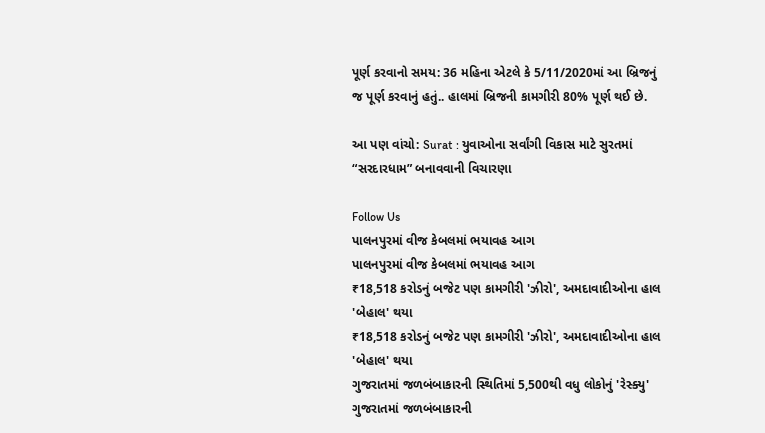પૂર્ણ કરવાનો સમય: 36 મહિના એટલે કે 5/11/2020માં આ બ્રિજનું જ પૂર્ણ કરવાનું હતું.. હાલમાં બ્રિજની કામગીરી 80% પૂર્ણ થઈ છે.

આ પણ વાંચો: Surat : યુવાઓના સર્વાંગી વિકાસ માટે સુરતમાં “સરદારધામ” બનાવવાની વિચારણા

Follow Us
પાલનપુરમાં વીજ કેબલમાં ભયાવહ આગ
પાલનપુરમાં વીજ કેબલમાં ભયાવહ આગ
₹18,518 કરોડનું બજેટ પણ કામગીરી 'ઝીરો', અમદાવાદીઓના હાલ 'બેહાલ' થયા
₹18,518 કરોડનું બજેટ પણ કામગીરી 'ઝીરો', અમદાવાદીઓના હાલ 'બેહાલ' થયા
ગુજરાતમાં જળબંબાકારની સ્થિતિમાં 5,500થી વધુ લોકોનું 'રેસ્ક્યુ'
ગુજરાતમાં જળબંબાકારની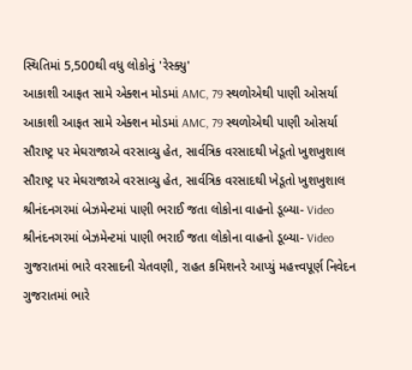સ્થિતિમાં 5,500થી વધુ લોકોનું 'રેસ્ક્યુ'
આકાશી આફત સામે એક્શન મોડમાં AMC, 79 સ્થળોએથી પાણી ઓસર્યા
આકાશી આફત સામે એક્શન મોડમાં AMC, 79 સ્થળોએથી પાણી ઓસર્યા
સૌરાષ્ટ્ર પર મેઘરાજાએ વરસાવ્યુ હેત, સાર્વત્રિક વરસાદથી ખેડૂતો ખુશખુશાલ
સૌરાષ્ટ્ર પર મેઘરાજાએ વરસાવ્યુ હેત, સાર્વત્રિક વરસાદથી ખેડૂતો ખુશખુશાલ
શ્રીનંદનગરમાં બેઝમેન્ટમાં પાણી ભરાઈ જતા લોકોના વાહનો ડૂબ્યા- Video
શ્રીનંદનગરમાં બેઝમેન્ટમાં પાણી ભરાઈ જતા લોકોના વાહનો ડૂબ્યા- Video
ગુજરાતમાં ભારે વરસાદની ચેતવણી, રાહત કમિશનરે આપ્યું મહત્ત્વપૂર્ણ નિવેદન
ગુજરાતમાં ભારે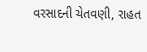વરસાદની ચેતવણી, રાહત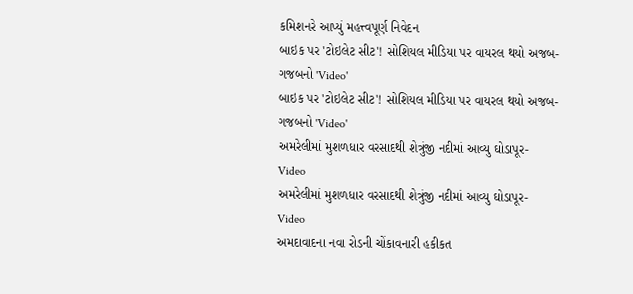કમિશનરે આપ્યું મહત્ત્વપૂર્ણ નિવેદન
બાઇક પર 'ટોઇલેટ સીટ'! સોશિયલ મીડિયા પર વાયરલ થયો અજબ-ગજબનો 'Video'
બાઇક પર 'ટોઇલેટ સીટ'! સોશિયલ મીડિયા પર વાયરલ થયો અજબ-ગજબનો 'Video'
અમરેલીમાં મુશળધાર વરસાદથી શેત્રુંજી નદીમાં આવ્યુ ઘોડાપૂર- Video
અમરેલીમાં મુશળધાર વરસાદથી શેત્રુંજી નદીમાં આવ્યુ ઘોડાપૂર- Video
અમદાવાદના નવા રોડની ચોંકાવનારી હકીકત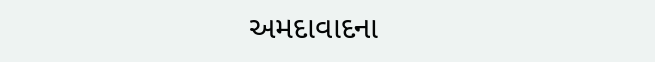અમદાવાદના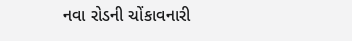નવા રોડની ચોંકાવનારી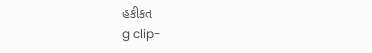હકીકત
g clip-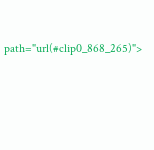path="url(#clip0_868_265)">